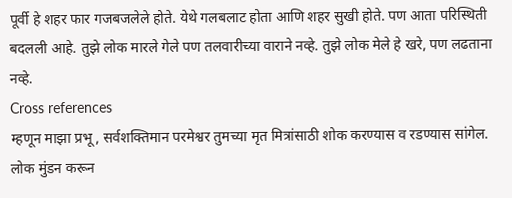पूर्वी हे शहर फार गजबजलेले होते. येथे गलबलाट होता आणि शहर सुखी होते. पण आता परिस्थिती बदलली आहे. तुझे लोक मारले गेले पण तलवारीच्या वाराने नव्हे. तुझे लोक मेले हे खरे, पण लढताना नव्हे.
Cross references
म्हणून माझा प्रभू, सर्वशक्तिमान परमेश्वर तुमच्या मृत मित्रांसाठी शोक करण्यास व रडण्यास सांगेल. लोक मुंडन करून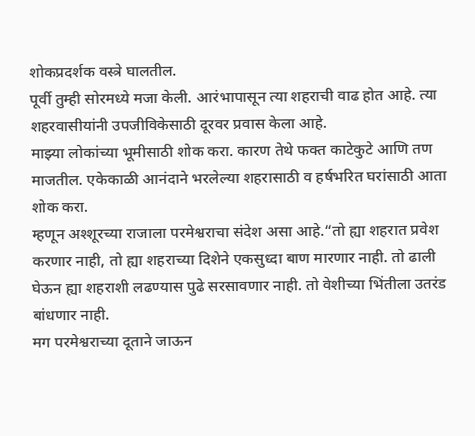शोकप्रदर्शक वस्त्रे घालतील.
पूर्वी तुम्ही सोरमध्ये मजा केली. आरंभापासून त्या शहराची वाढ होत आहे. त्या शहरवासीयांनी उपजीविकेसाठी दूरवर प्रवास केला आहे.
माझ्या लोकांच्या भूमीसाठी शोक करा. कारण तेथे फक्त काटेकुटे आणि तण माजतील. एकेकाळी आनंदाने भरलेल्या शहरासाठी व हर्षभरित घरांसाठी आता शोक करा.
म्हणून अश्शूरच्या राजाला परमेश्वराचा संदेश असा आहे.“तो ह्या शहरात प्रवेश करणार नाही, तो ह्या शहराच्या दिशेने एकसुध्दा बाण मारणार नाही. तो ढाली घेऊन ह्या शहराशी लढण्यास पुढे सरसावणार नाही. तो वेशीच्या भिंतीला उतरंड बांधणार नाही.
मग परमेश्वराच्या दूताने जाऊन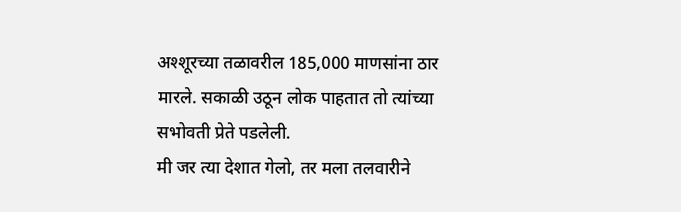अश्शूरच्या तळावरील 185,000 माणसांना ठार मारले. सकाळी उठून लोक पाहतात तो त्यांच्या सभोवती प्रेते पडलेली.
मी जर त्या देशात गेलो, तर मला तलवारीने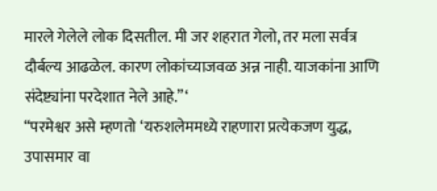मारले गेलेले लोक दिसतील. मी जर शहरात गेलो, तर मला सर्वत्र दौर्बल्य आढळेल. कारण लोकांच्याजवळ अन्न नाही. याजकांना आणि संदेष्ट्यांना परदेशात नेले आहे.”‘
“परमेश्वर असे म्हणतो ‘यरुशलेममध्ये राहणारा प्रत्येकजण युद्ध, उपासमार वा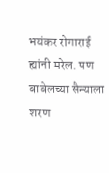भयंकर रोगाराई ह्यांनी मरेल. पण बाबेलच्या सैन्याला शरण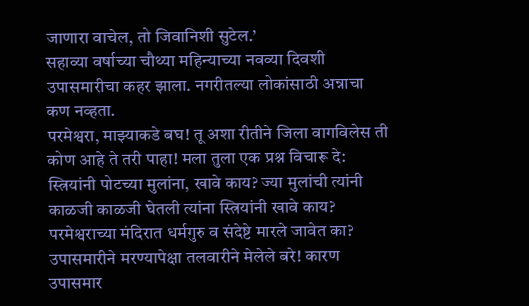जाणारा वाचेल, तो जिवानिशी सुटेल.’
सहाव्या वर्षाच्या चौथ्या महिन्याच्या नवव्या दिवशी उपासमारीचा कहर झाला. नगरीतल्या लोकांसाठी अन्नाचा कण नव्हता.
परमेश्वरा, माझ्याकडे बघ! तू अशा रीतीने जिला वागविलेस ती कोण आहे ते तरी पाहा! मला तुला एक प्रश्न विचारू दे: स्त्रियांनी पोटच्या मुलांना, खावे काय? ज्या मुलांची त्यांनी काळजी काळजी घेतली त्यांना स्त्रियांनी खावे काय? परमेश्वराच्या मंदिरात धर्मगुरु व संदेष्टे मारले जावेत का?
उपासमारीने मरण्यापेक्षा तलवारीने मेलेले बरे! कारण उपासमार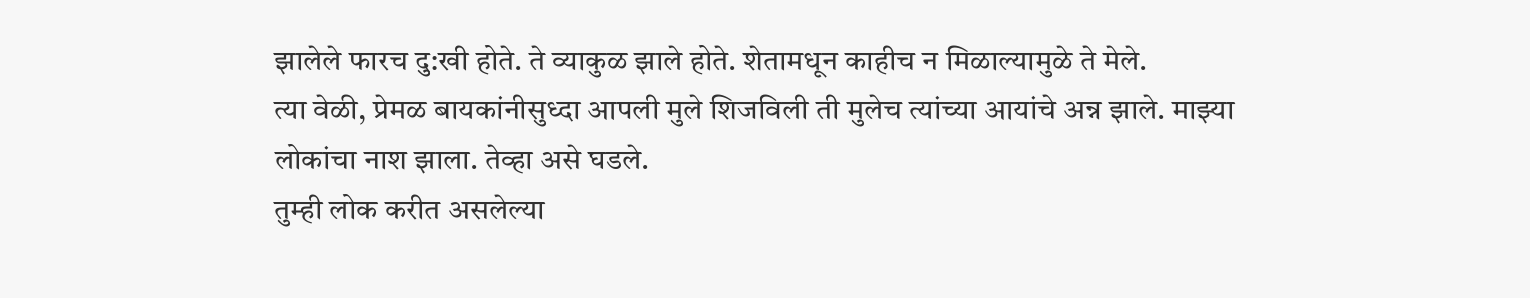झालेले फारच दु:खी होते. ते व्याकुळ झाले होते. शेतामधून काहीच न मिळाल्यामुळे ते मेले.
त्या वेळी, प्रेमळ बायकांनीसुध्दा आपली मुले शिजविली ती मुलेच त्यांच्या आयांचे अन्न झाले. माझ्या लोकांचा नाश झाला. तेव्हा असे घडले.
तुम्ही लोक करीत असलेल्या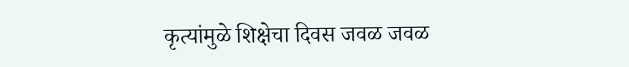कृत्यांमुळे शिक्षेचा दिवस जवळ जवळ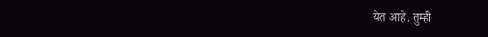येत आहे. तुम्ही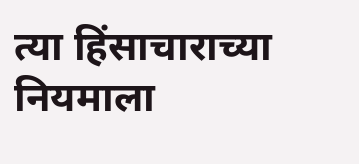त्या हिंसाचाराच्या नियमाला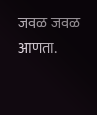जवळ जवळ आणता.